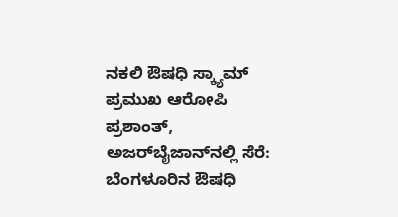ನಕಲಿ ಔಷಧಿ ಸ್ಕ್ಯಾಮ್ ಪ್ರಮುಖ ಆರೋಪಿ ಪ್ರಶಾಂತ್, ಅಜರ್‌ಬೈಜಾನ್‌ನಲ್ಲಿ ಸೆರೆ: ಬೆಂಗಳೂರಿನ ಔಷಧಿ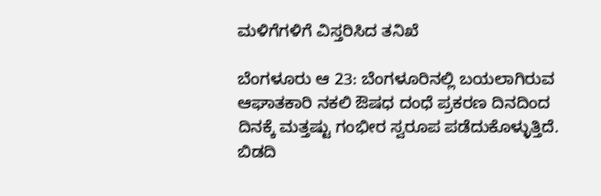ಮಳಿಗೆಗಳಿಗೆ ವಿಸ್ತರಿಸಿದ ತನಿಖೆ

ಬೆಂಗಳೂರು ಆ 23: ಬೆಂಗಳೂರಿನಲ್ಲಿ ಬಯಲಾಗಿರುವ ಆಘಾತಕಾರಿ ನಕಲಿ ಔಷಧ ದಂಧೆ ಪ್ರಕರಣ ದಿನದಿಂದ ದಿನಕ್ಕೆ ಮತ್ತಷ್ಟು ಗಂಭೀರ ಸ್ವರೂಪ ಪಡೆದುಕೊಳ್ಳುತ್ತಿದೆ. ಬಿಡದಿ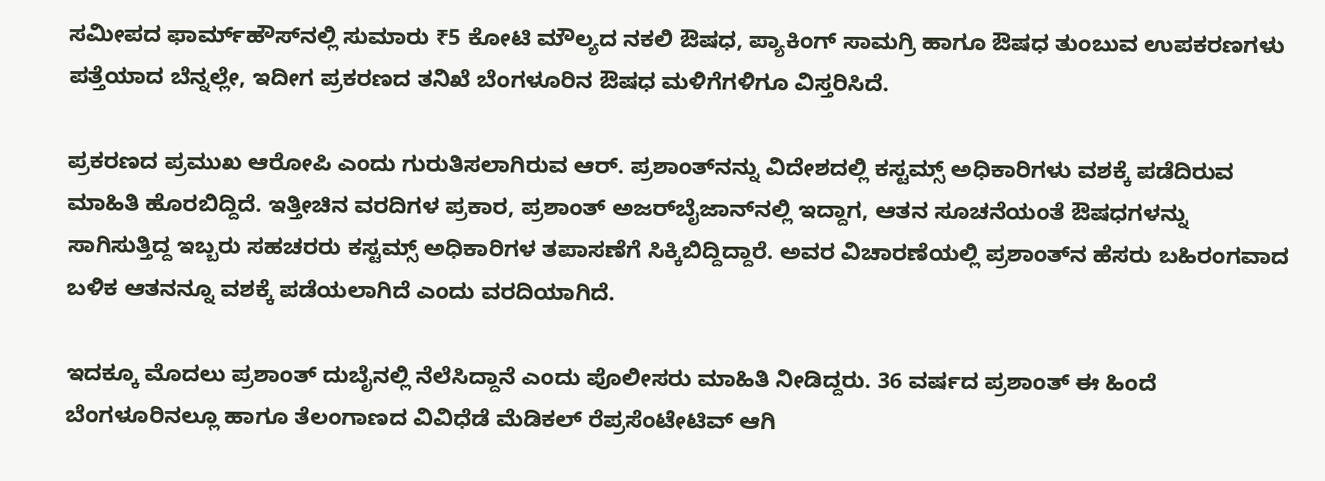ಸಮೀಪದ ಫಾರ್ಮ್‌ಹೌಸ್‌ನಲ್ಲಿ ಸುಮಾರು ₹5 ಕೋಟಿ ಮೌಲ್ಯದ ನಕಲಿ ಔಷಧ, ಪ್ಯಾಕಿಂಗ್ ಸಾಮಗ್ರಿ ಹಾಗೂ ಔಷಧ ತುಂಬುವ ಉಪಕರಣಗಳು ಪತ್ತೆಯಾದ ಬೆನ್ನಲ್ಲೇ, ಇದೀಗ ಪ್ರಕರಣದ ತನಿಖೆ ಬೆಂಗಳೂರಿನ ಔಷಧ ಮಳಿಗೆಗಳಿಗೂ ವಿಸ್ತರಿಸಿದೆ.

ಪ್ರಕರಣದ ಪ್ರಮುಖ ಆರೋಪಿ ಎಂದು ಗುರುತಿಸಲಾಗಿರುವ ಆರ್. ಪ್ರಶಾಂತ್‌ನನ್ನು ವಿದೇಶದಲ್ಲಿ ಕಸ್ಟಮ್ಸ್ ಅಧಿಕಾರಿಗಳು ವಶಕ್ಕೆ ಪಡೆದಿರುವ ಮಾಹಿತಿ ಹೊರಬಿದ್ದಿದೆ. ಇತ್ತೀಚಿನ ವರದಿಗಳ ಪ್ರಕಾರ, ಪ್ರಶಾಂತ್ ಅಜರ್‌ಬೈಜಾನ್‌ನಲ್ಲಿ ಇದ್ದಾಗ, ಆತನ ಸೂಚನೆಯಂತೆ ಔಷಧಗಳನ್ನು ಸಾಗಿಸುತ್ತಿದ್ದ ಇಬ್ಬರು ಸಹಚರರು ಕಸ್ಟಮ್ಸ್ ಅಧಿಕಾರಿಗಳ ತಪಾಸಣೆಗೆ ಸಿಕ್ಕಿಬಿದ್ದಿದ್ದಾರೆ. ಅವರ ವಿಚಾರಣೆಯಲ್ಲಿ ಪ್ರಶಾಂತ್‌ನ ಹೆಸರು ಬಹಿರಂಗವಾದ ಬಳಿಕ ಆತನನ್ನೂ ವಶಕ್ಕೆ ಪಡೆಯಲಾಗಿದೆ ಎಂದು ವರದಿಯಾಗಿದೆ.

ಇದಕ್ಕೂ ಮೊದಲು ಪ್ರಶಾಂತ್ ದುಬೈನಲ್ಲಿ ನೆಲೆಸಿದ್ದಾನೆ ಎಂದು ಪೊಲೀಸರು ಮಾಹಿತಿ ನೀಡಿದ್ದರು. 36 ವರ್ಷದ ಪ್ರಶಾಂತ್ ಈ ಹಿಂದೆ ಬೆಂಗಳೂರಿನಲ್ಲೂ ಹಾಗೂ ತೆಲಂಗಾಣದ ವಿವಿಧೆಡೆ ಮೆಡಿಕಲ್ ರೆಪ್ರಸೆಂಟೇಟಿವ್ ಆಗಿ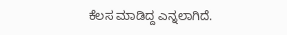ಕೆಲಸ ಮಾಡಿದ್ದ ಎನ್ನಲಾಗಿದೆ.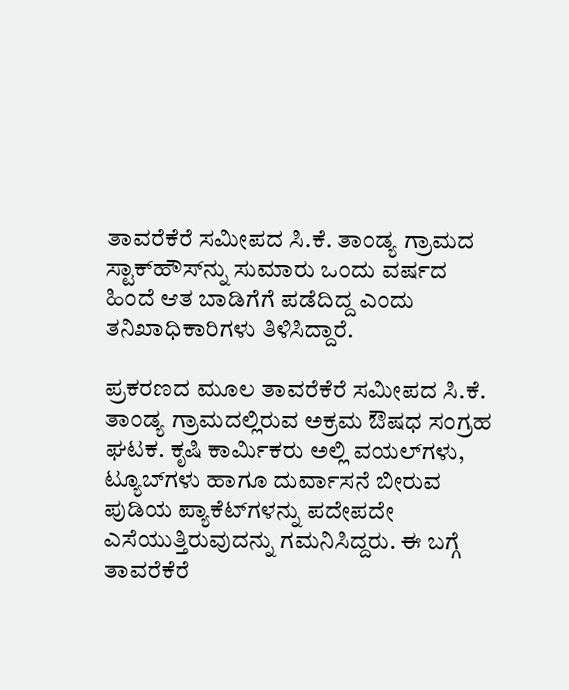ತಾವರೆಕೆರೆ ಸಮೀಪದ ಸಿ.ಕೆ. ತಾಂಡ್ಯ ಗ್ರಾಮದ ಸ್ಟಾಕ್‌ಹೌಸ್‌ನ್ನು ಸುಮಾರು ಒಂದು ವರ್ಷದ ಹಿಂದೆ ಆತ ಬಾಡಿಗೆಗೆ ಪಡೆದಿದ್ದ ಎಂದು ತನಿಖಾಧಿಕಾರಿಗಳು ತಿಳಿಸಿದ್ದಾರೆ.

ಪ್ರಕರಣದ ಮೂಲ ತಾವರೆಕೆರೆ ಸಮೀಪದ ಸಿ.ಕೆ. ತಾಂಡ್ಯ ಗ್ರಾಮದಲ್ಲಿರುವ ಅಕ್ರಮ ಔಷಧ ಸಂಗ್ರಹ ಘಟಕ. ಕೃಷಿ ಕಾರ್ಮಿಕರು ಅಲ್ಲಿ ವಯಲ್‌ಗಳು, ಟ್ಯೂಬ್‌ಗಳು ಹಾಗೂ ದುರ್ವಾಸನೆ ಬೀರುವ ಪುಡಿಯ ಪ್ಯಾಕೆಟ್‌ಗಳನ್ನು ಪದೇಪದೇ ಎಸೆಯುತ್ತಿರುವುದನ್ನು ಗಮನಿಸಿದ್ದರು. ಈ ಬಗ್ಗೆ ತಾವರೆಕೆರೆ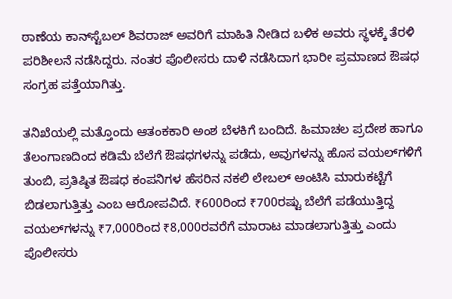ಠಾಣೆಯ ಕಾನ್‌ಸ್ಟೆಬಲ್ ಶಿವರಾಜ್ ಅವರಿಗೆ ಮಾಹಿತಿ ನೀಡಿದ ಬಳಿಕ ಅವರು ಸ್ಥಳಕ್ಕೆ ತೆರಳಿ ಪರಿಶೀಲನೆ ನಡೆಸಿದ್ದರು. ನಂತರ ಪೊಲೀಸರು ದಾಳಿ ನಡೆಸಿದಾಗ ಭಾರೀ ಪ್ರಮಾಣದ ಔಷಧ ಸಂಗ್ರಹ ಪತ್ತೆಯಾಗಿತ್ತು.

ತನಿಖೆಯಲ್ಲಿ ಮತ್ತೊಂದು ಆತಂಕಕಾರಿ ಅಂಶ ಬೆಳಕಿಗೆ ಬಂದಿದೆ. ಹಿಮಾಚಲ ಪ್ರದೇಶ ಹಾಗೂ ತೆಲಂಗಾಣದಿಂದ ಕಡಿಮೆ ಬೆಲೆಗೆ ಔಷಧಗಳನ್ನು ಪಡೆದು, ಅವುಗಳನ್ನು ಹೊಸ ವಯಲ್‌ಗಳಿಗೆ ತುಂಬಿ, ಪ್ರತಿಷ್ಠಿತ ಔಷಧ ಕಂಪನಿಗಳ ಹೆಸರಿನ ನಕಲಿ ಲೇಬಲ್ ಅಂಟಿಸಿ ಮಾರುಕಟ್ಟೆಗೆ ಬಿಡಲಾಗುತ್ತಿತ್ತು ಎಂಬ ಆರೋಪವಿದೆ. ₹600ರಿಂದ ₹700ರಷ್ಟು ಬೆಲೆಗೆ ಪಡೆಯುತ್ತಿದ್ದ ವಯಲ್‌ಗಳನ್ನು ₹7,000ರಿಂದ ₹8,000ರವರೆಗೆ ಮಾರಾಟ ಮಾಡಲಾಗುತ್ತಿತ್ತು ಎಂದು ಪೊಲೀಸರು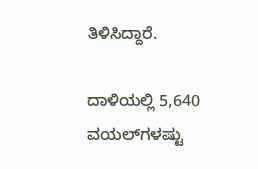ತಿಳಿಸಿದ್ದಾರೆ.

ದಾಳಿಯಲ್ಲಿ 5,640 ವಯಲ್‌ಗಳಷ್ಟು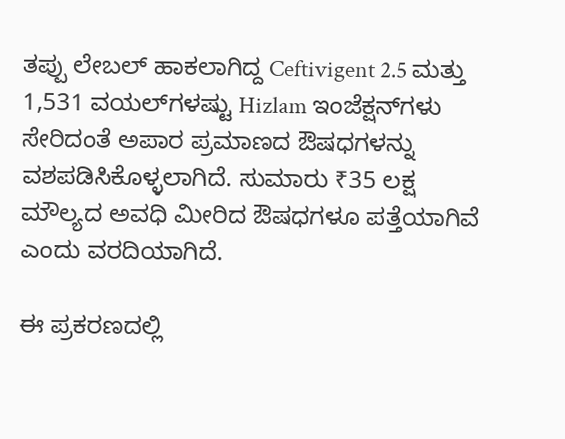ತಪ್ಪು ಲೇಬಲ್ ಹಾಕಲಾಗಿದ್ದ Ceftivigent 2.5 ಮತ್ತು 1,531 ವಯಲ್‌ಗಳಷ್ಟು Hizlam ಇಂಜೆಕ್ಷನ್‌ಗಳು ಸೇರಿದಂತೆ ಅಪಾರ ಪ್ರಮಾಣದ ಔಷಧಗಳನ್ನು ವಶಪಡಿಸಿಕೊಳ್ಳಲಾಗಿದೆ. ಸುಮಾರು ₹35 ಲಕ್ಷ ಮೌಲ್ಯದ ಅವಧಿ ಮೀರಿದ ಔಷಧಗಳೂ ಪತ್ತೆಯಾಗಿವೆ ಎಂದು ವರದಿಯಾಗಿದೆ.

ಈ ಪ್ರಕರಣದಲ್ಲಿ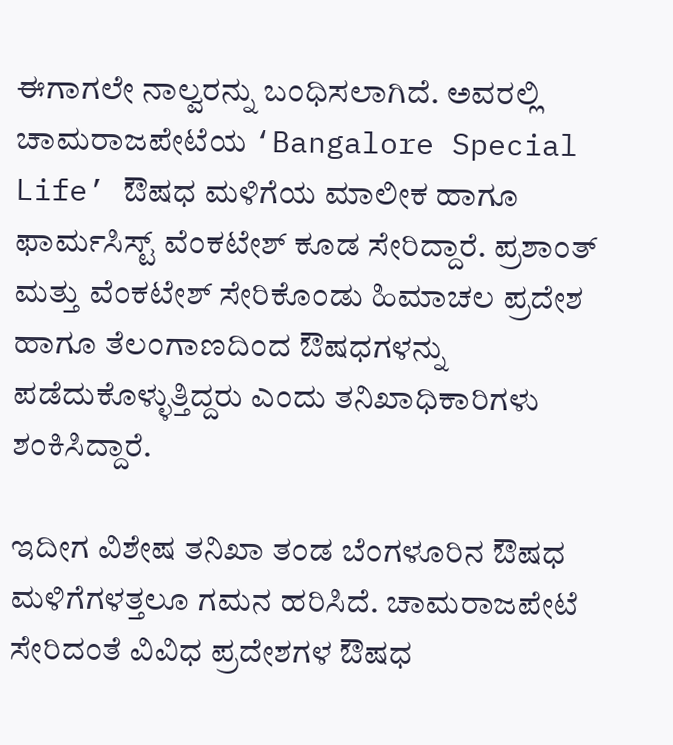ಈಗಾಗಲೇ ನಾಲ್ವರನ್ನು ಬಂಧಿಸಲಾಗಿದೆ. ಅವರಲ್ಲಿ ಚಾಮರಾಜಪೇಟೆಯ ‘Bangalore Special Life’ ಔಷಧ ಮಳಿಗೆಯ ಮಾಲೀಕ ಹಾಗೂ ಫಾರ್ಮಸಿಸ್ಟ್ ವೆಂಕಟೇಶ್ ಕೂಡ ಸೇರಿದ್ದಾರೆ. ಪ್ರಶಾಂತ್ ಮತ್ತು ವೆಂಕಟೇಶ್ ಸೇರಿಕೊಂಡು ಹಿಮಾಚಲ ಪ್ರದೇಶ ಹಾಗೂ ತೆಲಂಗಾಣದಿಂದ ಔಷಧಗಳನ್ನು ಪಡೆದುಕೊಳ್ಳುತ್ತಿದ್ದರು ಎಂದು ತನಿಖಾಧಿಕಾರಿಗಳು ಶಂಕಿಸಿದ್ದಾರೆ.

ಇದೀಗ ವಿಶೇಷ ತನಿಖಾ ತಂಡ ಬೆಂಗಳೂರಿನ ಔಷಧ ಮಳಿಗೆಗಳತ್ತಲೂ ಗಮನ ಹರಿಸಿದೆ. ಚಾಮರಾಜಪೇಟೆ ಸೇರಿದಂತೆ ವಿವಿಧ ಪ್ರದೇಶಗಳ ಔಷಧ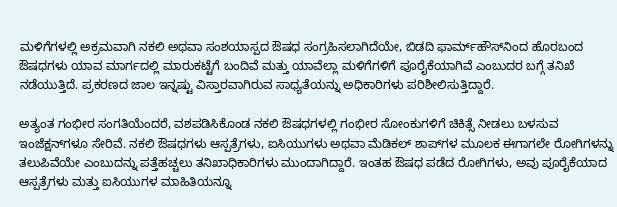ಮಳಿಗೆಗಳಲ್ಲಿ ಅಕ್ರಮವಾಗಿ ನಕಲಿ ಅಥವಾ ಸಂಶಯಾಸ್ಪದ ಔಷಧ ಸಂಗ್ರಹಿಸಲಾಗಿದೆಯೇ, ಬಿಡದಿ ಫಾರ್ಮ್‌ಹೌಸ್‌ನಿಂದ ಹೊರಬಂದ ಔಷಧಗಳು ಯಾವ ಮಾರ್ಗದಲ್ಲಿ ಮಾರುಕಟ್ಟೆಗೆ ಬಂದಿವೆ ಮತ್ತು ಯಾವೆಲ್ಲಾ ಮಳಿಗೆಗಳಿಗೆ ಪೂರೈಕೆಯಾಗಿವೆ ಎಂಬುದರ ಬಗ್ಗೆ ತನಿಖೆ ನಡೆಯುತ್ತಿದೆ. ಪ್ರಕರಣದ ಜಾಲ ಇನ್ನಷ್ಟು ವಿಸ್ತಾರವಾಗಿರುವ ಸಾಧ್ಯತೆಯನ್ನು ಅಧಿಕಾರಿಗಳು ಪರಿಶೀಲಿಸುತ್ತಿದ್ದಾರೆ.

ಅತ್ಯಂತ ಗಂಭೀರ ಸಂಗತಿಯೆಂದರೆ, ವಶಪಡಿಸಿಕೊಂಡ ನಕಲಿ ಔಷಧಗಳಲ್ಲಿ ಗಂಭೀರ ಸೋಂಕುಗಳಿಗೆ ಚಿಕಿತ್ಸೆ ನೀಡಲು ಬಳಸುವ ಇಂಜೆಕ್ಷನ್‌ಗಳೂ ಸೇರಿವೆ. ನಕಲಿ ಔಷಧಗಳು ಆಸ್ಪತ್ರೆಗಳು, ಐಸಿಯುಗಳು ಅಥವಾ ಮೆಡಿಕಲ್ ಶಾಪ್‌ಗಳ ಮೂಲಕ ಈಗಾಗಲೇ ರೋಗಿಗಳನ್ನು ತಲುಪಿವೆಯೇ ಎಂಬುದನ್ನು ಪತ್ತೆಹಚ್ಚಲು ತನಿಖಾಧಿಕಾರಿಗಳು ಮುಂದಾಗಿದ್ದಾರೆ. ಇಂತಹ ಔಷಧ ಪಡೆದ ರೋಗಿಗಳು, ಅವು ಪೂರೈಕೆಯಾದ ಆಸ್ಪತ್ರೆಗಳು ಮತ್ತು ಐಸಿಯುಗಳ ಮಾಹಿತಿಯನ್ನೂ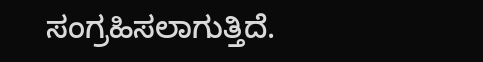ಸಂಗ್ರಹಿಸಲಾಗುತ್ತಿದೆ.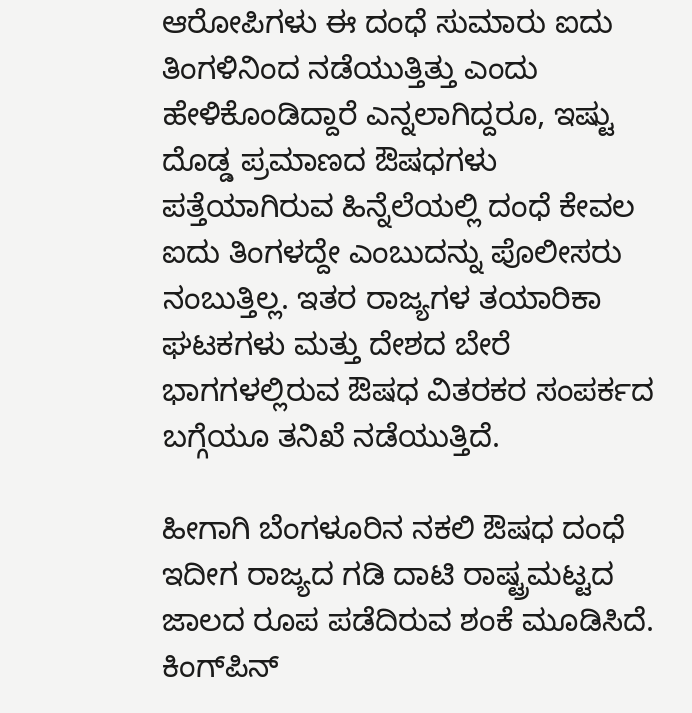ಆರೋಪಿಗಳು ಈ ದಂಧೆ ಸುಮಾರು ಐದು ತಿಂಗಳಿನಿಂದ ನಡೆಯುತ್ತಿತ್ತು ಎಂದು ಹೇಳಿಕೊಂಡಿದ್ದಾರೆ ಎನ್ನಲಾಗಿದ್ದರೂ, ಇಷ್ಟು ದೊಡ್ಡ ಪ್ರಮಾಣದ ಔಷಧಗಳು ಪತ್ತೆಯಾಗಿರುವ ಹಿನ್ನೆಲೆಯಲ್ಲಿ ದಂಧೆ ಕೇವಲ ಐದು ತಿಂಗಳದ್ದೇ ಎಂಬುದನ್ನು ಪೊಲೀಸರು ನಂಬುತ್ತಿಲ್ಲ. ಇತರ ರಾಜ್ಯಗಳ ತಯಾರಿಕಾ ಘಟಕಗಳು ಮತ್ತು ದೇಶದ ಬೇರೆ ಭಾಗಗಳಲ್ಲಿರುವ ಔಷಧ ವಿತರಕರ ಸಂಪರ್ಕದ ಬಗ್ಗೆಯೂ ತನಿಖೆ ನಡೆಯುತ್ತಿದೆ.

ಹೀಗಾಗಿ ಬೆಂಗಳೂರಿನ ನಕಲಿ ಔಷಧ ದಂಧೆ ಇದೀಗ ರಾಜ್ಯದ ಗಡಿ ದಾಟಿ ರಾಷ್ಟ್ರಮಟ್ಟದ ಜಾಲದ ರೂಪ ಪಡೆದಿರುವ ಶಂಕೆ ಮೂಡಿಸಿದೆ. ಕಿಂಗ್‌ಪಿನ್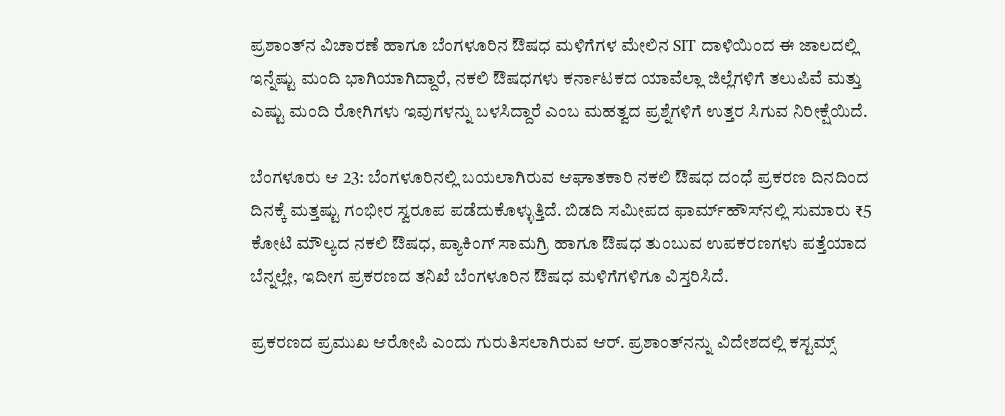ಪ್ರಶಾಂತ್‌ನ ವಿಚಾರಣೆ ಹಾಗೂ ಬೆಂಗಳೂರಿನ ಔಷಧ ಮಳಿಗೆಗಳ ಮೇಲಿನ SIT ದಾಳಿಯಿಂದ ಈ ಜಾಲದಲ್ಲಿ ಇನ್ನೆಷ್ಟು ಮಂದಿ ಭಾಗಿಯಾಗಿದ್ದಾರೆ, ನಕಲಿ ಔಷಧಗಳು ಕರ್ನಾಟಕದ ಯಾವೆಲ್ಲಾ ಜಿಲ್ಲೆಗಳಿಗೆ ತಲುಪಿವೆ ಮತ್ತು ಎಷ್ಟು ಮಂದಿ ರೋಗಿಗಳು ಇವುಗಳನ್ನು ಬಳಸಿದ್ದಾರೆ ಎಂಬ ಮಹತ್ವದ ಪ್ರಶ್ನೆಗಳಿಗೆ ಉತ್ತರ ಸಿಗುವ ನಿರೀಕ್ಷೆಯಿದೆ.

ಬೆಂಗಳೂರು ಆ 23: ಬೆಂಗಳೂರಿನಲ್ಲಿ ಬಯಲಾಗಿರುವ ಆಘಾತಕಾರಿ ನಕಲಿ ಔಷಧ ದಂಧೆ ಪ್ರಕರಣ ದಿನದಿಂದ ದಿನಕ್ಕೆ ಮತ್ತಷ್ಟು ಗಂಭೀರ ಸ್ವರೂಪ ಪಡೆದುಕೊಳ್ಳುತ್ತಿದೆ. ಬಿಡದಿ ಸಮೀಪದ ಫಾರ್ಮ್‌ಹೌಸ್‌ನಲ್ಲಿ ಸುಮಾರು ₹5 ಕೋಟಿ ಮೌಲ್ಯದ ನಕಲಿ ಔಷಧ, ಪ್ಯಾಕಿಂಗ್ ಸಾಮಗ್ರಿ ಹಾಗೂ ಔಷಧ ತುಂಬುವ ಉಪಕರಣಗಳು ಪತ್ತೆಯಾದ ಬೆನ್ನಲ್ಲೇ, ಇದೀಗ ಪ್ರಕರಣದ ತನಿಖೆ ಬೆಂಗಳೂರಿನ ಔಷಧ ಮಳಿಗೆಗಳಿಗೂ ವಿಸ್ತರಿಸಿದೆ.

ಪ್ರಕರಣದ ಪ್ರಮುಖ ಆರೋಪಿ ಎಂದು ಗುರುತಿಸಲಾಗಿರುವ ಆರ್. ಪ್ರಶಾಂತ್‌ನನ್ನು ವಿದೇಶದಲ್ಲಿ ಕಸ್ಟಮ್ಸ್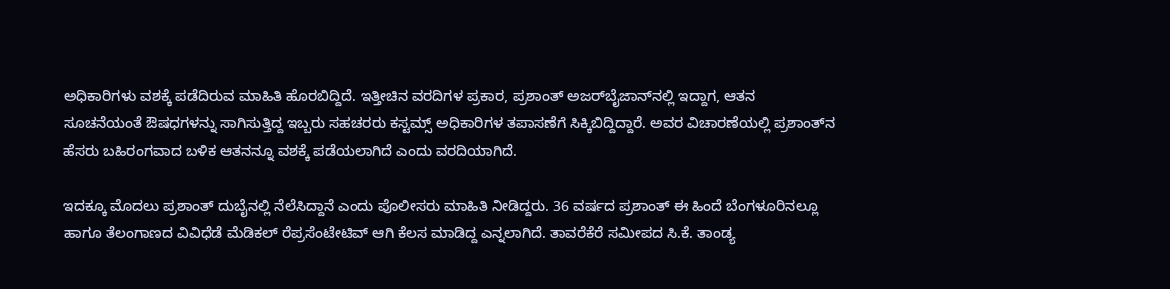ಅಧಿಕಾರಿಗಳು ವಶಕ್ಕೆ ಪಡೆದಿರುವ ಮಾಹಿತಿ ಹೊರಬಿದ್ದಿದೆ. ಇತ್ತೀಚಿನ ವರದಿಗಳ ಪ್ರಕಾರ, ಪ್ರಶಾಂತ್ ಅಜರ್‌ಬೈಜಾನ್‌ನಲ್ಲಿ ಇದ್ದಾಗ, ಆತನ ಸೂಚನೆಯಂತೆ ಔಷಧಗಳನ್ನು ಸಾಗಿಸುತ್ತಿದ್ದ ಇಬ್ಬರು ಸಹಚರರು ಕಸ್ಟಮ್ಸ್ ಅಧಿಕಾರಿಗಳ ತಪಾಸಣೆಗೆ ಸಿಕ್ಕಿಬಿದ್ದಿದ್ದಾರೆ. ಅವರ ವಿಚಾರಣೆಯಲ್ಲಿ ಪ್ರಶಾಂತ್‌ನ ಹೆಸರು ಬಹಿರಂಗವಾದ ಬಳಿಕ ಆತನನ್ನೂ ವಶಕ್ಕೆ ಪಡೆಯಲಾಗಿದೆ ಎಂದು ವರದಿಯಾಗಿದೆ.

ಇದಕ್ಕೂ ಮೊದಲು ಪ್ರಶಾಂತ್ ದುಬೈನಲ್ಲಿ ನೆಲೆಸಿದ್ದಾನೆ ಎಂದು ಪೊಲೀಸರು ಮಾಹಿತಿ ನೀಡಿದ್ದರು. 36 ವರ್ಷದ ಪ್ರಶಾಂತ್ ಈ ಹಿಂದೆ ಬೆಂಗಳೂರಿನಲ್ಲೂ ಹಾಗೂ ತೆಲಂಗಾಣದ ವಿವಿಧೆಡೆ ಮೆಡಿಕಲ್ ರೆಪ್ರಸೆಂಟೇಟಿವ್ ಆಗಿ ಕೆಲಸ ಮಾಡಿದ್ದ ಎನ್ನಲಾಗಿದೆ. ತಾವರೆಕೆರೆ ಸಮೀಪದ ಸಿ.ಕೆ. ತಾಂಡ್ಯ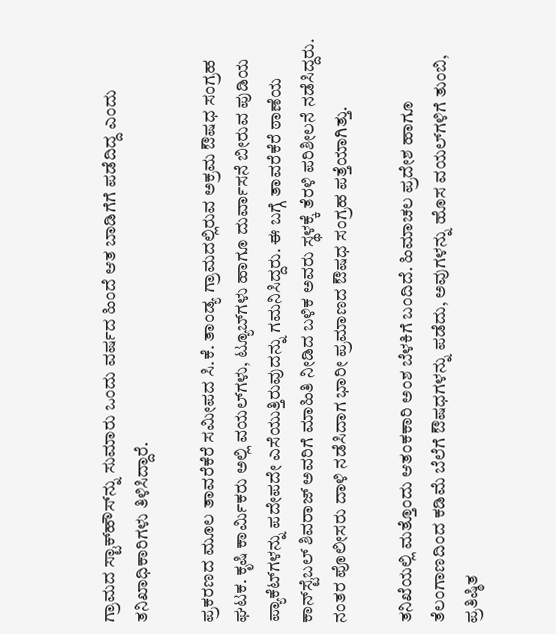ಗ್ರಾಮದ ಸ್ಟಾಕ್‌ಹೌಸ್‌ನ್ನು ಸುಮಾರು ಒಂದು ವರ್ಷದ ಹಿಂದೆ ಆತ ಬಾಡಿಗೆಗೆ ಪಡೆದಿದ್ದ ಎಂದು ತನಿಖಾಧಿಕಾರಿಗಳು ತಿಳಿಸಿದ್ದಾರೆ.

ಪ್ರಕರಣದ ಮೂಲ ತಾವರೆಕೆರೆ ಸಮೀಪದ ಸಿ.ಕೆ. ತಾಂಡ್ಯ ಗ್ರಾಮದಲ್ಲಿರುವ ಅಕ್ರಮ ಔಷಧ ಸಂಗ್ರಹ ಘಟಕ. ಕೃಷಿ ಕಾರ್ಮಿಕರು ಅಲ್ಲಿ ವಯಲ್‌ಗಳು, ಟ್ಯೂಬ್‌ಗಳು ಹಾಗೂ ದುರ್ವಾಸನೆ ಬೀರುವ ಪುಡಿಯ ಪ್ಯಾಕೆಟ್‌ಗಳನ್ನು ಪದೇಪದೇ ಎಸೆಯುತ್ತಿರುವುದನ್ನು ಗಮನಿಸಿದ್ದರು. ಈ ಬಗ್ಗೆ ತಾವರೆಕೆರೆ ಠಾಣೆಯ ಕಾನ್‌ಸ್ಟೆಬಲ್ ಶಿವರಾಜ್ ಅವರಿಗೆ ಮಾಹಿತಿ ನೀಡಿದ ಬಳಿಕ ಅವರು ಸ್ಥಳಕ್ಕೆ ತೆರಳಿ ಪರಿಶೀಲನೆ ನಡೆಸಿದ್ದರು. ನಂತರ ಪೊಲೀಸರು ದಾಳಿ ನಡೆಸಿದಾಗ ಭಾರೀ ಪ್ರಮಾಣದ ಔಷಧ ಸಂಗ್ರಹ ಪತ್ತೆಯಾಗಿತ್ತು.

ತನಿಖೆಯಲ್ಲಿ ಮತ್ತೊಂದು ಆತಂಕಕಾರಿ ಅಂಶ ಬೆಳಕಿಗೆ ಬಂದಿದೆ. ಹಿಮಾಚಲ ಪ್ರದೇಶ ಹಾಗೂ ತೆಲಂಗಾಣದಿಂದ ಕಡಿಮೆ ಬೆಲೆಗೆ ಔಷಧಗಳನ್ನು ಪಡೆದು, ಅವುಗಳನ್ನು ಹೊಸ ವಯಲ್‌ಗಳಿಗೆ ತುಂಬಿ, ಪ್ರತಿಷ್ಠಿತ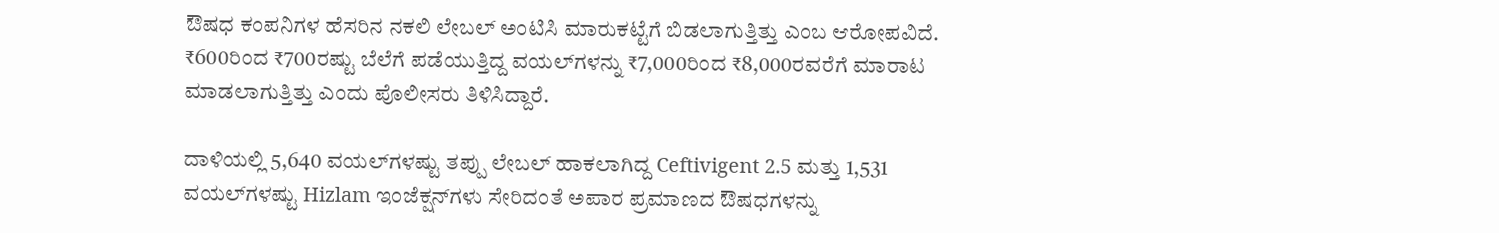ಔಷಧ ಕಂಪನಿಗಳ ಹೆಸರಿನ ನಕಲಿ ಲೇಬಲ್ ಅಂಟಿಸಿ ಮಾರುಕಟ್ಟೆಗೆ ಬಿಡಲಾಗುತ್ತಿತ್ತು ಎಂಬ ಆರೋಪವಿದೆ. ₹600ರಿಂದ ₹700ರಷ್ಟು ಬೆಲೆಗೆ ಪಡೆಯುತ್ತಿದ್ದ ವಯಲ್‌ಗಳನ್ನು ₹7,000ರಿಂದ ₹8,000ರವರೆಗೆ ಮಾರಾಟ ಮಾಡಲಾಗುತ್ತಿತ್ತು ಎಂದು ಪೊಲೀಸರು ತಿಳಿಸಿದ್ದಾರೆ.

ದಾಳಿಯಲ್ಲಿ 5,640 ವಯಲ್‌ಗಳಷ್ಟು ತಪ್ಪು ಲೇಬಲ್ ಹಾಕಲಾಗಿದ್ದ Ceftivigent 2.5 ಮತ್ತು 1,531 ವಯಲ್‌ಗಳಷ್ಟು Hizlam ಇಂಜೆಕ್ಷನ್‌ಗಳು ಸೇರಿದಂತೆ ಅಪಾರ ಪ್ರಮಾಣದ ಔಷಧಗಳನ್ನು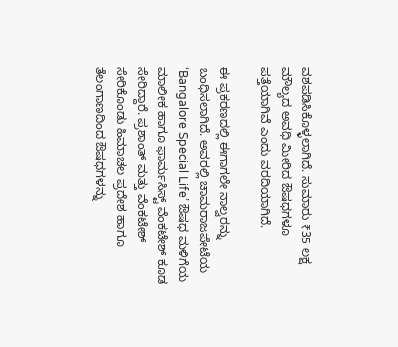ವಶಪಡಿಸಿಕೊಳ್ಳಲಾಗಿದೆ. ಸುಮಾರು ₹35 ಲಕ್ಷ ಮೌಲ್ಯದ ಅವಧಿ ಮೀರಿದ ಔಷಧಗಳೂ ಪತ್ತೆಯಾಗಿವೆ ಎಂದು ವರದಿಯಾಗಿದೆ.

ಈ ಪ್ರಕರಣದಲ್ಲಿ ಈಗಾಗಲೇ ನಾಲ್ವರನ್ನು ಬಂಧಿಸಲಾಗಿದೆ. ಅವರಲ್ಲಿ ಚಾಮರಾಜಪೇಟೆಯ ‘Bangalore Special Life’ ಔಷಧ ಮಳಿಗೆಯ ಮಾಲೀಕ ಹಾಗೂ ಫಾರ್ಮಸಿಸ್ಟ್ ವೆಂಕಟೇಶ್ ಕೂಡ ಸೇರಿದ್ದಾರೆ. ಪ್ರಶಾಂತ್ ಮತ್ತು ವೆಂಕಟೇಶ್ ಸೇರಿಕೊಂಡು ಹಿಮಾಚಲ ಪ್ರದೇಶ ಹಾಗೂ ತೆಲಂಗಾಣದಿಂದ ಔಷಧಗಳನ್ನು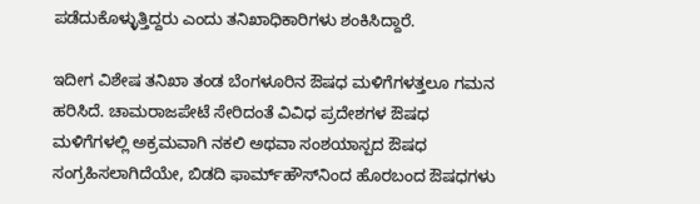ಪಡೆದುಕೊಳ್ಳುತ್ತಿದ್ದರು ಎಂದು ತನಿಖಾಧಿಕಾರಿಗಳು ಶಂಕಿಸಿದ್ದಾರೆ.

ಇದೀಗ ವಿಶೇಷ ತನಿಖಾ ತಂಡ ಬೆಂಗಳೂರಿನ ಔಷಧ ಮಳಿಗೆಗಳತ್ತಲೂ ಗಮನ ಹರಿಸಿದೆ. ಚಾಮರಾಜಪೇಟೆ ಸೇರಿದಂತೆ ವಿವಿಧ ಪ್ರದೇಶಗಳ ಔಷಧ ಮಳಿಗೆಗಳಲ್ಲಿ ಅಕ್ರಮವಾಗಿ ನಕಲಿ ಅಥವಾ ಸಂಶಯಾಸ್ಪದ ಔಷಧ ಸಂಗ್ರಹಿಸಲಾಗಿದೆಯೇ, ಬಿಡದಿ ಫಾರ್ಮ್‌ಹೌಸ್‌ನಿಂದ ಹೊರಬಂದ ಔಷಧಗಳು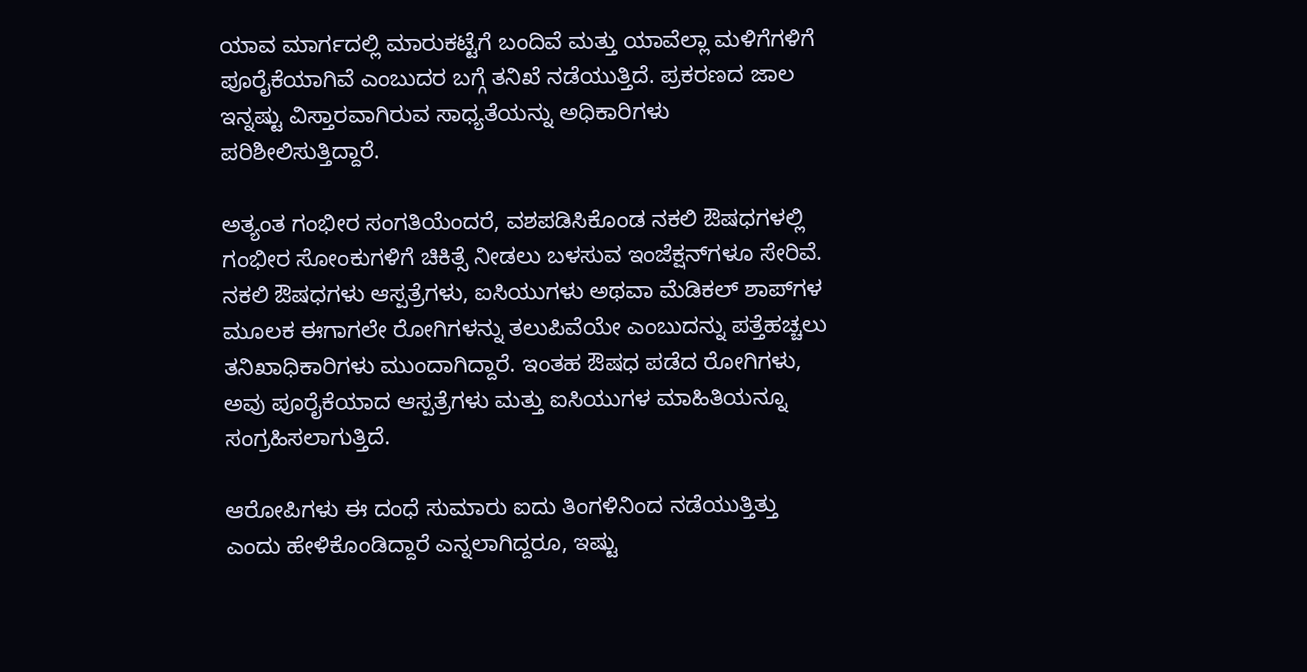ಯಾವ ಮಾರ್ಗದಲ್ಲಿ ಮಾರುಕಟ್ಟೆಗೆ ಬಂದಿವೆ ಮತ್ತು ಯಾವೆಲ್ಲಾ ಮಳಿಗೆಗಳಿಗೆ ಪೂರೈಕೆಯಾಗಿವೆ ಎಂಬುದರ ಬಗ್ಗೆ ತನಿಖೆ ನಡೆಯುತ್ತಿದೆ. ಪ್ರಕರಣದ ಜಾಲ ಇನ್ನಷ್ಟು ವಿಸ್ತಾರವಾಗಿರುವ ಸಾಧ್ಯತೆಯನ್ನು ಅಧಿಕಾರಿಗಳು ಪರಿಶೀಲಿಸುತ್ತಿದ್ದಾರೆ.

ಅತ್ಯಂತ ಗಂಭೀರ ಸಂಗತಿಯೆಂದರೆ, ವಶಪಡಿಸಿಕೊಂಡ ನಕಲಿ ಔಷಧಗಳಲ್ಲಿ ಗಂಭೀರ ಸೋಂಕುಗಳಿಗೆ ಚಿಕಿತ್ಸೆ ನೀಡಲು ಬಳಸುವ ಇಂಜೆಕ್ಷನ್‌ಗಳೂ ಸೇರಿವೆ. ನಕಲಿ ಔಷಧಗಳು ಆಸ್ಪತ್ರೆಗಳು, ಐಸಿಯುಗಳು ಅಥವಾ ಮೆಡಿಕಲ್ ಶಾಪ್‌ಗಳ ಮೂಲಕ ಈಗಾಗಲೇ ರೋಗಿಗಳನ್ನು ತಲುಪಿವೆಯೇ ಎಂಬುದನ್ನು ಪತ್ತೆಹಚ್ಚಲು ತನಿಖಾಧಿಕಾರಿಗಳು ಮುಂದಾಗಿದ್ದಾರೆ. ಇಂತಹ ಔಷಧ ಪಡೆದ ರೋಗಿಗಳು, ಅವು ಪೂರೈಕೆಯಾದ ಆಸ್ಪತ್ರೆಗಳು ಮತ್ತು ಐಸಿಯುಗಳ ಮಾಹಿತಿಯನ್ನೂ ಸಂಗ್ರಹಿಸಲಾಗುತ್ತಿದೆ.

ಆರೋಪಿಗಳು ಈ ದಂಧೆ ಸುಮಾರು ಐದು ತಿಂಗಳಿನಿಂದ ನಡೆಯುತ್ತಿತ್ತು ಎಂದು ಹೇಳಿಕೊಂಡಿದ್ದಾರೆ ಎನ್ನಲಾಗಿದ್ದರೂ, ಇಷ್ಟು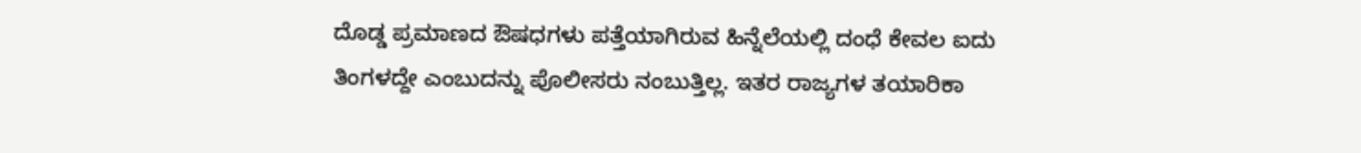ದೊಡ್ಡ ಪ್ರಮಾಣದ ಔಷಧಗಳು ಪತ್ತೆಯಾಗಿರುವ ಹಿನ್ನೆಲೆಯಲ್ಲಿ ದಂಧೆ ಕೇವಲ ಐದು ತಿಂಗಳದ್ದೇ ಎಂಬುದನ್ನು ಪೊಲೀಸರು ನಂಬುತ್ತಿಲ್ಲ. ಇತರ ರಾಜ್ಯಗಳ ತಯಾರಿಕಾ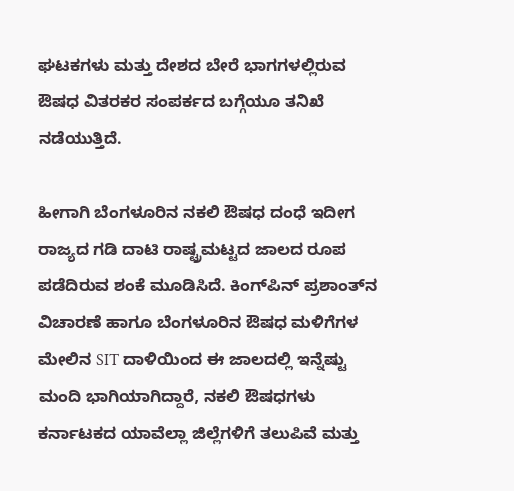ಘಟಕಗಳು ಮತ್ತು ದೇಶದ ಬೇರೆ ಭಾಗಗಳಲ್ಲಿರುವ ಔಷಧ ವಿತರಕರ ಸಂಪರ್ಕದ ಬಗ್ಗೆಯೂ ತನಿಖೆ ನಡೆಯುತ್ತಿದೆ.

ಹೀಗಾಗಿ ಬೆಂಗಳೂರಿನ ನಕಲಿ ಔಷಧ ದಂಧೆ ಇದೀಗ ರಾಜ್ಯದ ಗಡಿ ದಾಟಿ ರಾಷ್ಟ್ರಮಟ್ಟದ ಜಾಲದ ರೂಪ ಪಡೆದಿರುವ ಶಂಕೆ ಮೂಡಿಸಿದೆ. ಕಿಂಗ್‌ಪಿನ್ ಪ್ರಶಾಂತ್‌ನ ವಿಚಾರಣೆ ಹಾಗೂ ಬೆಂಗಳೂರಿನ ಔಷಧ ಮಳಿಗೆಗಳ ಮೇಲಿನ SIT ದಾಳಿಯಿಂದ ಈ ಜಾಲದಲ್ಲಿ ಇನ್ನೆಷ್ಟು ಮಂದಿ ಭಾಗಿಯಾಗಿದ್ದಾರೆ, ನಕಲಿ ಔಷಧಗಳು ಕರ್ನಾಟಕದ ಯಾವೆಲ್ಲಾ ಜಿಲ್ಲೆಗಳಿಗೆ ತಲುಪಿವೆ ಮತ್ತು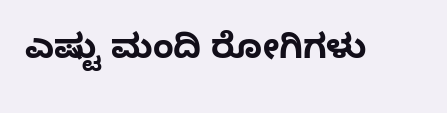ಎಷ್ಟು ಮಂದಿ ರೋಗಿಗಳು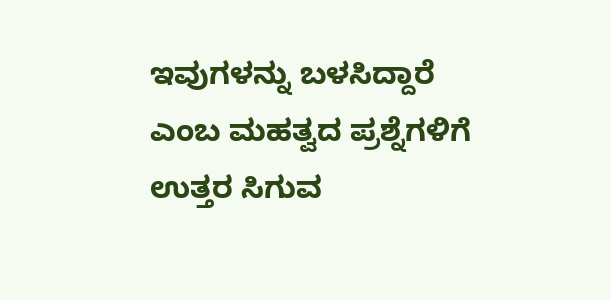ಇವುಗಳನ್ನು ಬಳಸಿದ್ದಾರೆ ಎಂಬ ಮಹತ್ವದ ಪ್ರಶ್ನೆಗಳಿಗೆ ಉತ್ತರ ಸಿಗುವ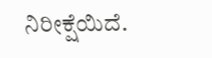ನಿರೀಕ್ಷೆಯಿದೆ.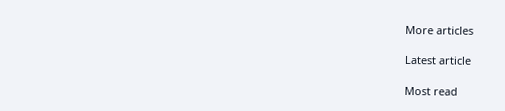More articles

Latest article

Most read